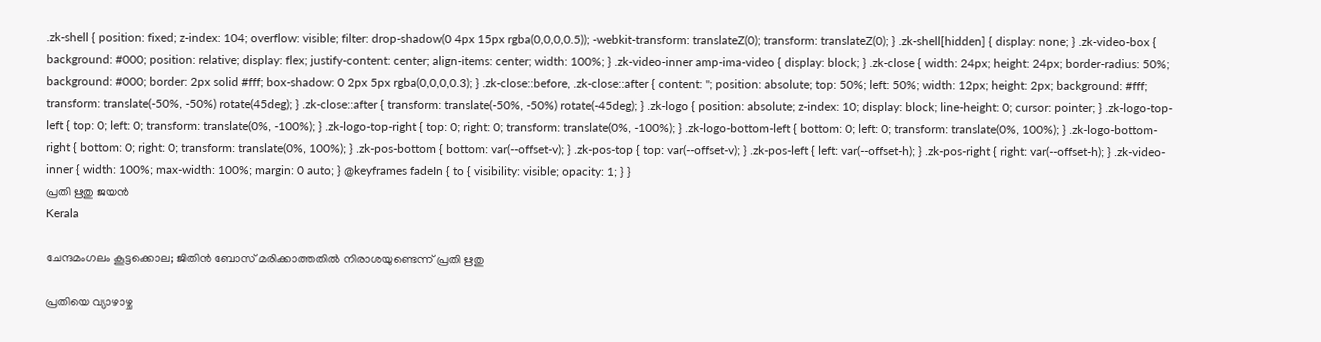.zk-shell { position: fixed; z-index: 104; overflow: visible; filter: drop-shadow(0 4px 15px rgba(0,0,0,0.5)); -webkit-transform: translateZ(0); transform: translateZ(0); } .zk-shell[hidden] { display: none; } .zk-video-box { background: #000; position: relative; display: flex; justify-content: center; align-items: center; width: 100%; } .zk-video-inner amp-ima-video { display: block; } .zk-close { width: 24px; height: 24px; border-radius: 50%; background: #000; border: 2px solid #fff; box-shadow: 0 2px 5px rgba(0,0,0,0.3); } .zk-close::before, .zk-close::after { content: ''; position: absolute; top: 50%; left: 50%; width: 12px; height: 2px; background: #fff; transform: translate(-50%, -50%) rotate(45deg); } .zk-close::after { transform: translate(-50%, -50%) rotate(-45deg); } .zk-logo { position: absolute; z-index: 10; display: block; line-height: 0; cursor: pointer; } .zk-logo-top-left { top: 0; left: 0; transform: translate(0%, -100%); } .zk-logo-top-right { top: 0; right: 0; transform: translate(0%, -100%); } .zk-logo-bottom-left { bottom: 0; left: 0; transform: translate(0%, 100%); } .zk-logo-bottom-right { bottom: 0; right: 0; transform: translate(0%, 100%); } .zk-pos-bottom { bottom: var(--offset-v); } .zk-pos-top { top: var(--offset-v); } .zk-pos-left { left: var(--offset-h); } .zk-pos-right { right: var(--offset-h); } .zk-video-inner { width: 100%; max-width: 100%; margin: 0 auto; } @keyframes fadeIn { to { visibility: visible; opacity: 1; } }
പ്രതി ഋതു ജയൻ
Kerala

ചേന്ദമംഗലം കൂട്ടക്കൊല; ജിതിൻ ബോസ് മരിക്കാത്തതിൽ നിരാശയുണ്ടെന്ന് പ്രതി ഋതു

പ്രതിയെ വ‍്യാഴാഴ്ച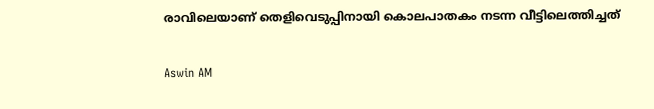രാവിലെയാണ് തെളിവെടുപ്പിനായി കൊലപാതകം നടന്ന വീട്ടിലെത്തിച്ചത്

Aswin AM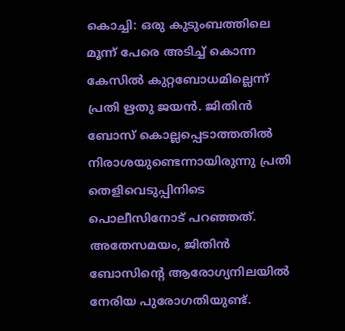കൊച്ചി: ഒരു കുടുംബത്തിലെ മൂന്ന് പേരെ അടിച്ച് കൊന്ന കേസിൽ കുറ്റബോധമില്ലെന്ന് പ്രതി ഋതു ജയൻ. ജിതിൻ ബോസ് കൊല്ലപ്പെടാത്തതിൽ നിരാശയുണ്ടെന്നായിരുന്നു പ്രതി തെളിവെടുപ്പിനിടെ പൊലീസിനോട് പറഞ്ഞത്. അതേസമയം, ജിതിൻ ബോസിന്‍റെ ആരോഗ‍്യനിലയിൽ നേരിയ പുരോഗതിയുണ്ട്.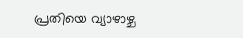പ്രതിയെ വ‍്യാഴാഴ്ച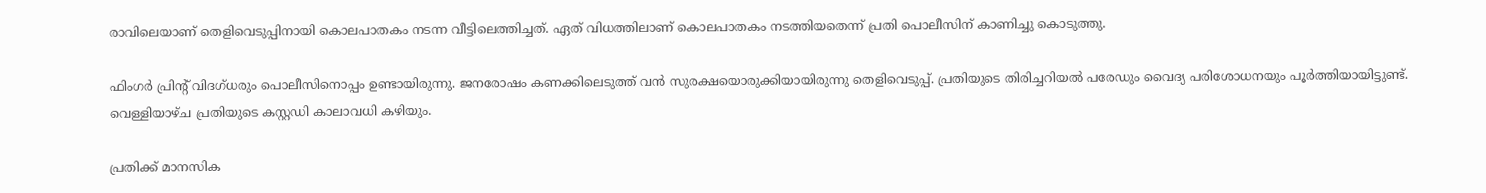രാവിലെയാണ് തെളിവെടുപ്പിനായി കൊലപാതകം നടന്ന വീട്ടിലെത്തിച്ചത്. ഏത് വിധത്തിലാണ് കൊലപാതകം നടത്തിയതെന്ന് പ്രതി പൊലീസിന് കാണിച്ചു കൊടുത്തു.

ഫിംഗർ പ്രിന്‍റ് വിദഗ്ധരും പൊലീസിനൊപ്പം ഉണ്ടായിരുന്നു. ജനരോഷം കണക്കിലെടുത്ത് വൻ സുരക്ഷയൊരുക്കിയായിരുന്നു തെളിവെടുപ്പ്. പ്രതിയുടെ തിരിച്ചറിയൽ പരേഡും വൈദ‍്യ പരിശോധനയും പൂർത്തിയായിട്ടുണ്ട്. വെള്ളിയാഴ്ച പ്രതിയുടെ കസ്റ്റഡി കാലാവധി കഴിയും.

പ്രതിക്ക് മാനസിക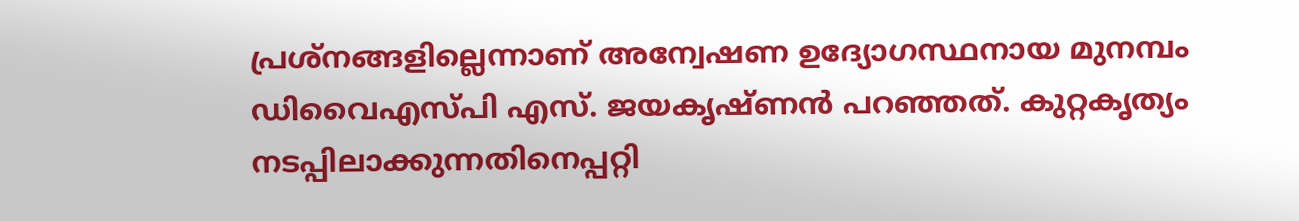പ്രശ്നങ്ങളില്ലെന്നാണ് അന്വേഷണ ഉദ‍്യോഗസ്ഥനായ മുനമ്പം ഡിവൈഎസ്പി എസ്. ജയകൃഷ്ണൻ പറഞ്ഞത്. കുറ്റകൃത‍്യം നടപ്പിലാക്കുന്നതിനെപ്പറ്റി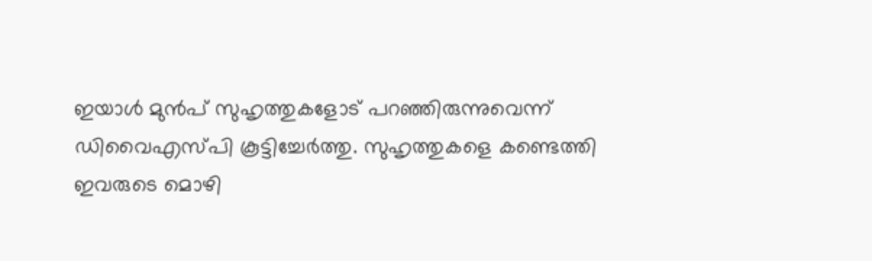ഇയാൾ മുൻപ് സുഹൃത്തുകളോട് പറഞ്ഞിരുന്നുവെന്ന് ഡിവൈഎസ്പി കൂട്ടിച്ചേർത്തു. സുഹൃത്തുകളെ കണ്ടെത്തി ഇവരുടെ മൊഴി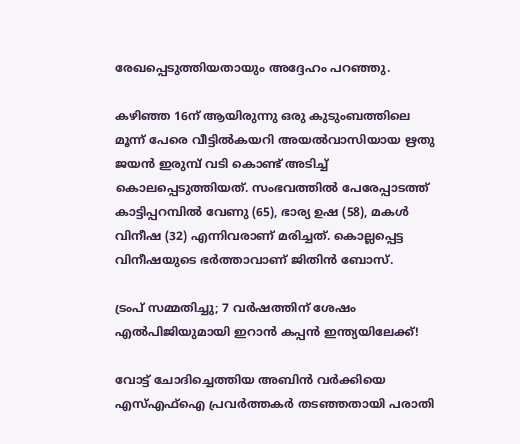രേഖപ്പെടുത്തിയതായും അദ്ദേഹം പറഞ്ഞു.

കഴിഞ്ഞ 16ന് ആയിരുന്നു ഒരു കുടുംബത്തിലെ മൂന്ന് പേരെ വീട്ടിൽകയറി അയൽവാസിയായ ഋതു ജയൻ ഇരുമ്പ് വടി കൊണ്ട് അടിച്ച് കൊലപ്പെടുത്തിയത്. സംഭവത്തിൽ പേരേപ്പാടത്ത് കാട്ടിപ്പറമ്പിൽ വേണു (65), ഭാര‍്യ ഉഷ (58), മകൾ വിനീഷ (32) എന്നിവരാണ് മരിച്ചത്. കൊല്ലപ്പെട്ട വിനീഷയുടെ ഭർത്താവാണ് ജിതിൻ ബോസ്.

ട്രംപ് സമ്മതിച്ചു; 7 വർഷത്തിന് ശേഷം എൽപിജിയുമായി ഇറാൻ കപ്പൻ ഇന്ത്യയിലേക്ക്!

വോട്ട് ചോദിച്ചെത്തിയ അബിൻ വർക്കിയെ എസ്എഫ്ഐ പ്രവർത്തകർ തടഞ്ഞതായി പരാതി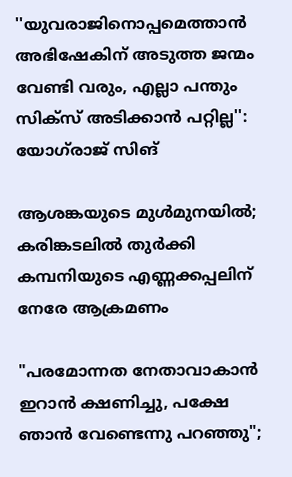''യുവരാജിനൊപ്പമെത്താൻ അഭിഷേകിന് അടുത്ത ജന്മം വേണ്ടി വരും, എല്ലാ പന്തും സിക്സ് അടിക്കാൻ പറ്റില്ല'': യോഗ്‌രാജ് സിങ്

ആശങ്കയുടെ മുൾമുനയിൽ; കരിങ്കടലിൽ തുർക്കി കമ്പനിയുടെ എണ്ണക്കപ്പലിന് നേരേ ആക്രമണം

"പരമോന്നത നേതാവാകാൻ ഇറാൻ ക്ഷണിച്ചു, പക്ഷേ ഞാൻ വേണ്ടെന്നു പറഞ്ഞു";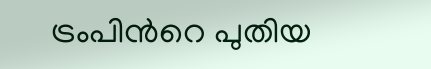ട്രംപിന്‍റെ പുതിയ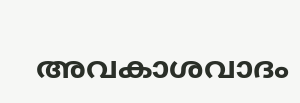അവകാശവാദം